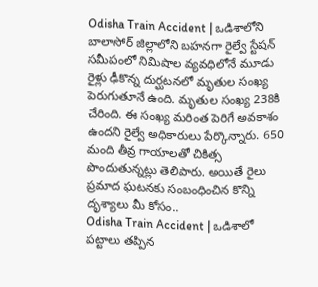Odisha Train Accident | ఒడిశాలోని బాలాసోర్ జిల్లాలోని బహనగా రైల్వే స్టేషన్ సమీపంలో నిమిషాల వ్యవధిలోనే మూడు రైళ్లు ఢీకొన్న దుర్ఘటనలో మృతుల సంఖ్య పెరుగుతూనే ఉంది. మృతుల సంఖ్య 238కి చేరింది. ఈ సంఖ్య మరింత పెరిగే అవకాశం ఉందని రైల్వే అధికారులు పేర్కొన్నారు. 650 మంది తీవ్ర గాయాలతో చికిత్స పొందుతున్నట్లు తెలిపారు. అయితే రైలు ప్రమాద ఘటనకు సంబంధించిన కొన్ని దృశ్యాలు మీ కోసం..
Odisha Train Accident | ఒడిశాలో పట్టాలు తప్పిన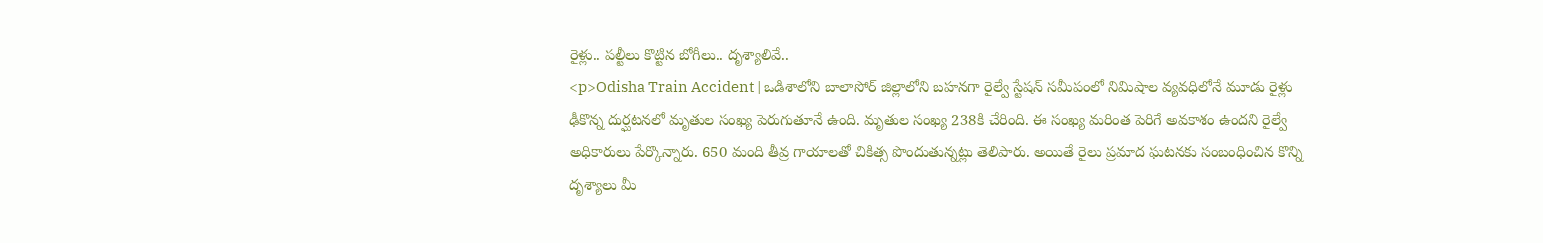రైళ్లు.. పల్టీలు కొట్టిన బోగీలు.. దృశ్యాలివే..
<p>Odisha Train Accident | ఒడిశాలోని బాలాసోర్ జిల్లాలోని బహనగా రైల్వే స్టేషన్ సమీపంలో నిమిషాల వ్యవధిలోనే మూడు రైళ్లు ఢీకొన్న దుర్ఘటనలో మృతుల సంఖ్య పెరుగుతూనే ఉంది. మృతుల సంఖ్య 238కి చేరింది. ఈ సంఖ్య మరింత పెరిగే అవకాశం ఉందని రైల్వే అధికారులు పేర్కొన్నారు. 650 మంది తీవ్ర గాయాలతో చికిత్స పొందుతున్నట్లు తెలిపారు. అయితే రైలు ప్రమాద ఘటనకు సంబంధించిన కొన్ని దృశ్యాలు మీ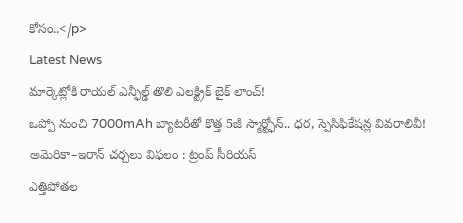కోసం..</p>
Latest News
మార్కెట్లోకి రాయల్ ఎన్ఫీల్డ్ తొలి ఎలక్ట్రిక్ బైక్ లాంచ్!
ఒప్పో నుంచి 7000mAh బ్యాటరీతో కొత్త 5జీ స్మార్ట్ఫోన్.. ధర, స్పెసిఫికేషన్ల వివరాలివీ!
అమెరికా–ఇరాన్ చర్చలు విఫలం : ట్రంప్ సీరియస్
ఎత్తిపోతల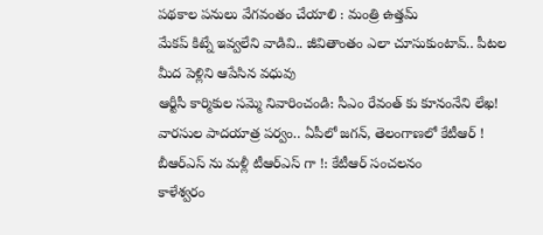పథకాల పనులు వేగవంతం చేయాలి : మంత్రి ఉత్తమ్
మేకప్ కిట్నే ఇవ్వలేని వాడివి.. జీవితాంతం ఎలా చూసుకుంటావ్.. పీటల మీద పెళ్లిని ఆపేసిన వధువు
ఆర్టీసీ కార్మికుల సమ్మె నివారించండి: సీఎం రేవంత్ కు కూనంనేని లేఖ!
వారసుల పాదయాత్ర పర్వం.. ఏపీలో జగన్, తెలంగాణలో కేటీఆర్ !
బీఆర్ఎస్ ను మళ్లీ టీఆర్ఎస్ గా !: కేటీఆర్ సంచలనం
కాళేశ్వరం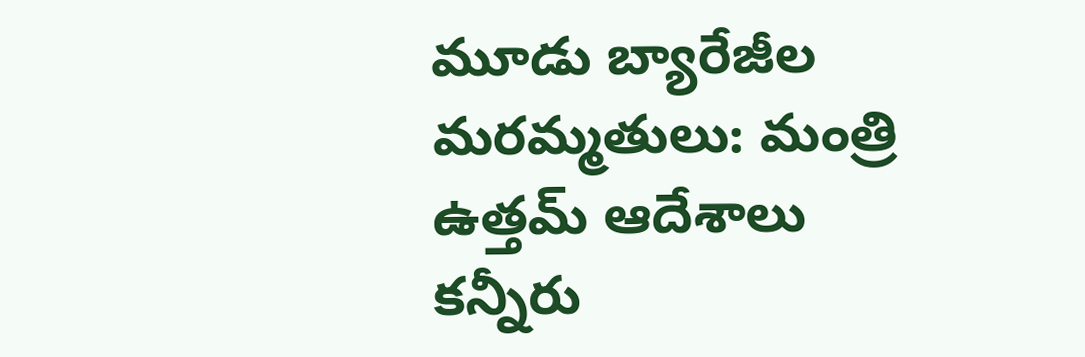మూడు బ్యారేజీల మరమ్మతులు: మంత్రి ఉత్తమ్ ఆదేశాలు
కన్నీరు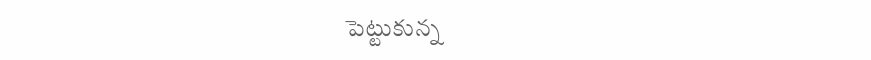పెట్టుకున్న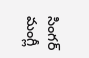సింగర్ మంగ్లీ